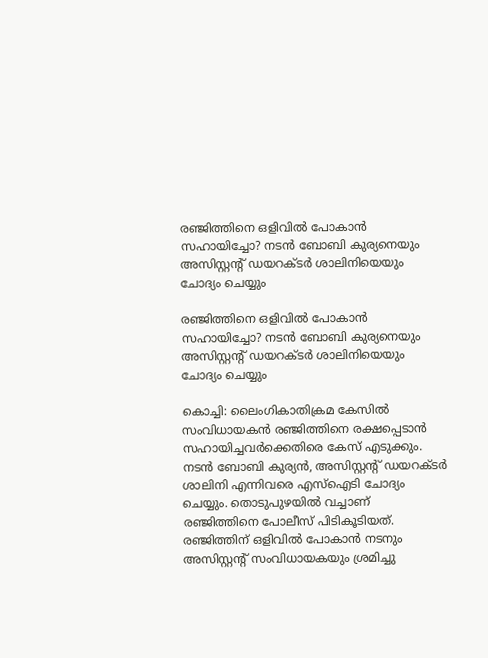രഞ്ജിത്തിനെ ഒളിവിൽ പോകാൻ സഹായിച്ചോ? നടൻ ബോബി കുര്യനെയും അസിസ്റ്റന്‍റ് ഡയറക്ടർ ശാലിനിയെയും ചോദ്യം ചെയ്യും

രഞ്ജിത്തിനെ ഒളിവിൽ പോകാൻ സഹായിച്ചോ? നടൻ ബോബി കുര്യനെയും അസിസ്റ്റന്‍റ് ഡയറക്ടർ ശാലിനിയെയും ചോദ്യം ചെയ്യും

കൊച്ചി: ലൈംഗികാതിക്രമ കേസിൽ സംവിധായകൻ രഞ്ജിത്തിനെ രക്ഷപ്പെടാൻ സഹായിച്ചവർക്കെതിരെ കേസ് എടുക്കും. നടൻ ബോബി കുര്യൻ, അസിസ്റ്റന്‍റ് ഡയറക്ടർ ശാലിനി എന്നിവരെ എസ്ഐടി ചോദ്യം ചെയ്യും. തൊടുപുഴയിൽ വച്ചാണ് രഞ്ജിത്തിനെ പോലീസ് പിടികൂടിയത്. രഞ്ജിത്തിന് ഒളിവിൽ പോകാൻ നടനും അസിസ്റ്റന്‍റ് സംവിധായകയും ശ്രമിച്ചു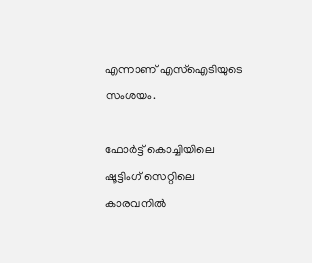എന്നാണ് എസ്ഐടിയുടെ സംശയം.

ഫോർട്ട് കൊച്ചിയിലെ ഷൂട്ടിംഗ് സെറ്റിലെ കാരവനിൽ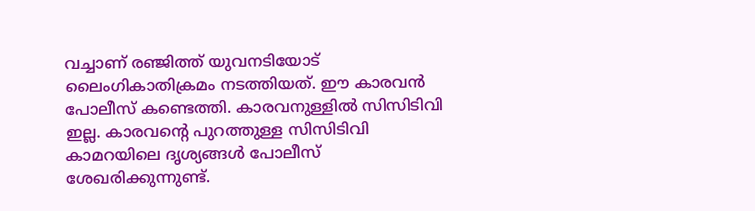വച്ചാണ് രഞ്ജിത്ത് യുവനടിയോട് ലൈംഗികാതിക്രമം നടത്തിയത്. ഈ കാരവൻ പോലീസ് കണ്ടെത്തി. കാരവനുള്ളിൽ സിസിടിവി ഇല്ല. കാരവന്‍റെ പുറത്തുള്ള സിസിടിവി കാമറയിലെ ദൃശ്യങ്ങൾ പോലീസ് ശേഖരിക്കുന്നുണ്ട്.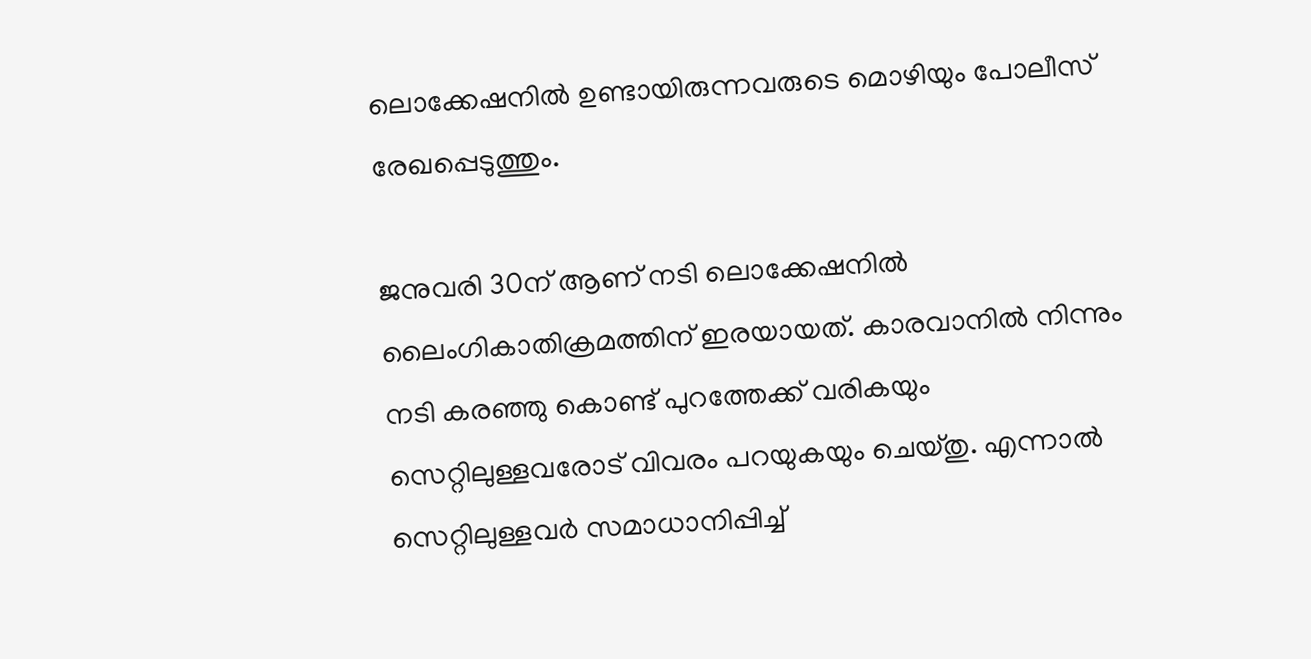ലൊക്കേഷനിൽ ഉണ്ടായിരുന്നവരുടെ മൊഴിയും പോലീസ് രേഖപ്പെടുത്തും.

ജനുവരി 30ന് ആണ് നടി ലൊക്കേഷനിൽ ലൈംഗികാതിക്രമത്തിന് ഇരയായത്. കാരവാനില്‍ നിന്നും നടി കരഞ്ഞു കൊണ്ട് പുറത്തേക്ക് വരികയും സെറ്റിലുള്ളവരോട് വിവരം പറയുകയും ചെയ്തു. എന്നാല്‍ സെറ്റിലുള്ളവര്‍ സമാധാനിപ്പിച്ച്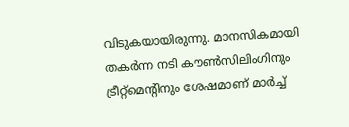വിടുകയായിരുന്നു. മാനസികമായി തകര്‍ന്ന നടി കൗണ്‍സിലിംഗിനും ട്രീറ്റ്‌മെന്‍റിനും ശേഷമാണ് മാര്‍ച്ച്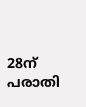28ന് പരാതി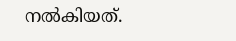നല്‍കിയത്.